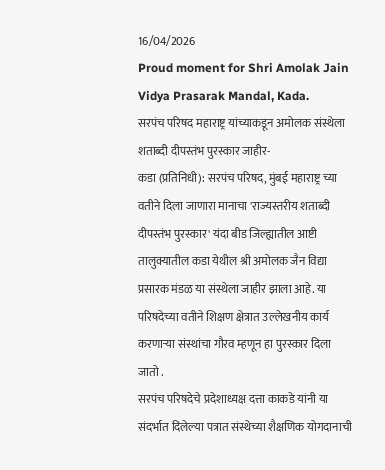16/04/2026
Proud moment for Shri Amolak Jain Vidya Prasarak Mandal, Kada.
सरपंच परिषद महाराष्ट्र यांच्याकडून अमोलक संस्थेला शताब्दी दीपस्तंभ पुरस्कार जाहीर-
कडा (प्रतिनिधी): सरपंच परिषद, मुंबई महाराष्ट्र च्या वतीने दिला जाणारा मानाचा 'राज्यस्तरीय शताब्दी दीपस्तंभ पुरस्कार' यंदा बीड जिल्ह्यातील आष्टी तालुक्यातील कडा येथील श्री अमोलक जैन विद्या प्रसारक मंडळ या संस्थेला जाहीर झाला आहे. या परिषदेच्या वतीने शिक्षण क्षेत्रात उल्लेखनीय कार्य करणाऱ्या संस्थांचा गौरव म्हणून हा पुरस्कार दिला जातो .
सरपंच परिषदेचे प्रदेशाध्यक्ष दत्ता काकडे यांनी या संदर्भात दिलेल्या पत्रात संस्थेच्या शैक्षणिक योगदानाची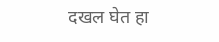दखल घेत हा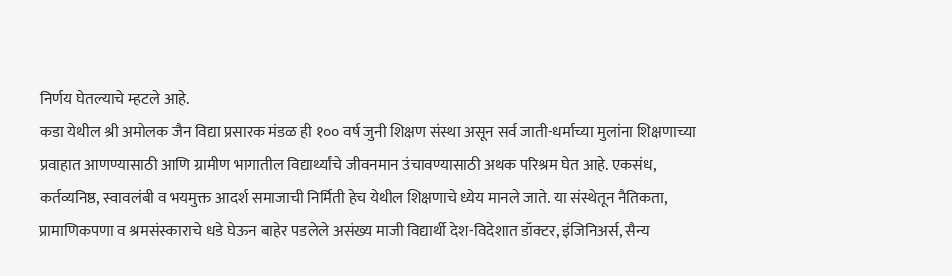निर्णय घेतल्याचे म्हटले आहे.
कडा येथील श्री अमोलक जैन विद्या प्रसारक मंडळ ही १०० वर्ष जुनी शिक्षण संस्था असून सर्व जाती-धर्माच्या मुलांना शिक्षणाच्या प्रवाहात आणण्यासाठी आणि ग्रामीण भागातील विद्यार्थ्यांचे जीवनमान उंचावण्यासाठी अथक परिश्रम घेत आहे. एकसंध, कर्तव्यनिष्ठ, स्वावलंबी व भयमुक्त आदर्श समाजाची निर्मिती हेच येथील शिक्षणाचे ध्येय मानले जाते. या संस्थेतून नैतिकता, प्रामाणिकपणा व श्रमसंस्काराचे धडे घेऊन बाहेर पडलेले असंख्य माजी विद्यार्थी देश-विदेशात डॉक्टर, इंजिनिअर्स, सैन्य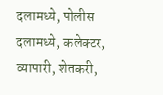दलामध्ये, पोलीस दलामध्ये, कलेक्टर, व्यापारी, शेतकरी,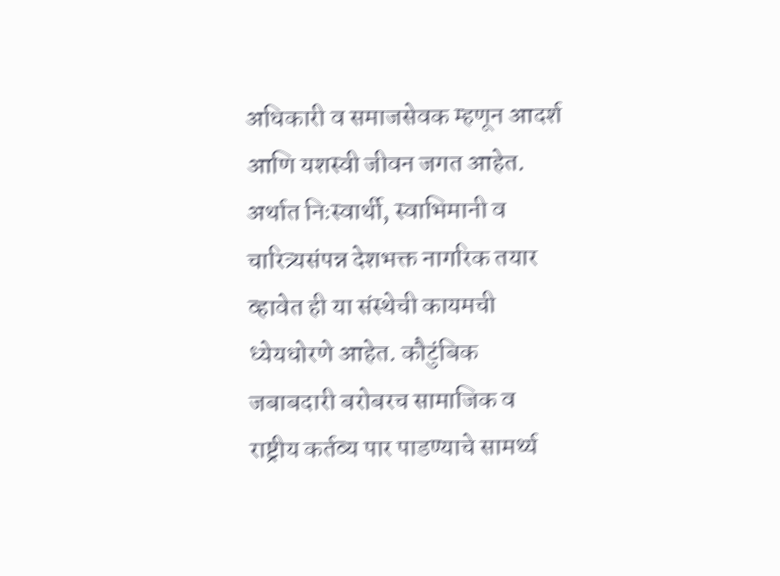अधिकारी व समाजसेवक म्हणून आदर्श आणि यशस्वी जीवन जगत आहेत. अर्थात निःस्वार्थी, स्वाभिमानी व चारित्र्यसंपन्न देशभक्त नागरिक तयार व्हावेत ही या संस्थेची कायमची ध्येयधोरणे आहेत. कौटुंबिक जबाबदारी बरोबरच सामाजिक व राष्ट्रीय कर्तव्य पार पाडण्याचे सामर्थ्य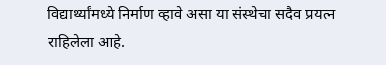विद्यार्थ्यांमध्ये निर्माण व्हावे असा या संस्थेचा सदैव प्रयत्न राहिलेला आहे.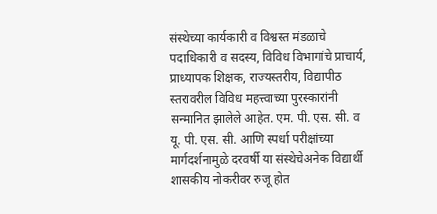संस्थेच्या कार्यकारी व विश्वस्त मंडळाचे पदाधिकारी व सदस्य, विविध विभागांचे प्राचार्य, प्राध्यापक शिक्षक, राज्यस्तरीय, विद्यापीठ स्तरावरील विविध महत्त्वाच्या पुरस्कारांनी सन्मानित झालेले आहेत. एम. पी. एस. सी. व यू. पी. एस. सी. आणि स्पर्धा परीक्षांच्या मार्गदर्शनामुळे दरवर्षी या संस्थेचेअनेक विद्यार्थी शासकीय नोकरीवर रुजू होत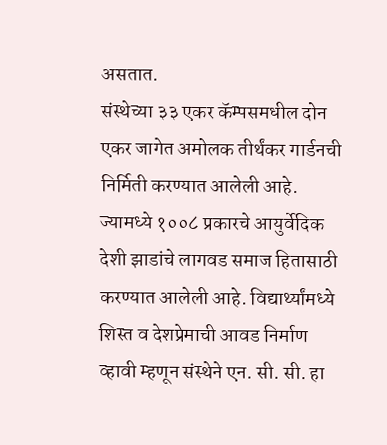असतात.
संस्थेच्या ३३ एकर कॅम्पसमधील दोन एकर जागेत अमोलक तीर्थंकर गार्डनची निर्मिती करण्यात आलेली आहे. ज्यामध्ये १००८ प्रकारचे आयुर्वेदिक देशी झाडांचे लागवड समाज हितासाठी करण्यात आलेली आहे. विद्यार्थ्यांमध्ये शिस्त व देशप्रेमाची आवड निर्माण व्हावी म्हणून संस्थेने एन. सी. सी. हा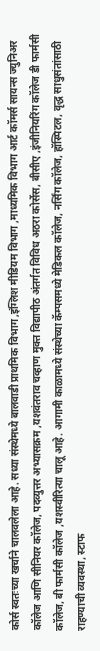कोर्स स्वतःच्या खर्चाने चालवलेला आहे. सध्या संस्थेमध्ये बालवाडी प्राथमिक विभाग ,इंग्लिश मीडियम विभाग ,माध्यमिक विभाग आर्ट कॉमर्स सायन्स ज्युनिअर कॉलेज आणि सीनियर कॉलेज, पदव्युत्तर अभ्यासक्रम ,यशवंतराव चव्हाण मुक्त विद्यापीठ अंतर्गत विविध अठरा कोर्सेस, बीसीए ,इंजीनियरिंग कॉलेज डी फार्मसी कॉलेज, बी फार्मसी कॉलेज ,यशस्वीरित्या चालू आहे. आगामी काळामध्ये संस्थेच्या कॅम्पसमध्ये मेडिकल कॉलेज, नर्सिंग कॉलेज, हॉस्पिटल, वृद्ध साधुसंतांसाठी राहण्याची व्यवस्था, स्टाफ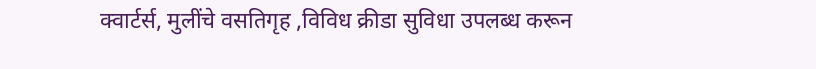क्वार्टर्स, मुलींचे वसतिगृह ,विविध क्रीडा सुविधा उपलब्ध करून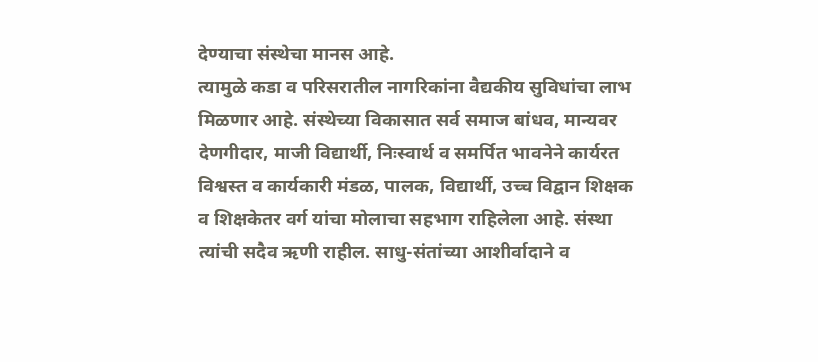देण्याचा संस्थेचा मानस आहे.
त्यामुळे कडा व परिसरातील नागरिकांना वैद्यकीय सुविधांचा लाभ मिळणार आहे. संस्थेच्या विकासात सर्व समाज बांधव, मान्यवर देणगीदार, माजी विद्यार्थी, निःस्वार्थ व समर्पित भावनेने कार्यरत विश्वस्त व कार्यकारी मंडळ, पालक, विद्यार्थी, उच्च विद्वान शिक्षक व शिक्षकेतर वर्ग यांचा मोलाचा सहभाग राहिलेला आहे. संस्था त्यांची सदैव ऋणी राहील. साधु-संतांच्या आशीर्वादाने व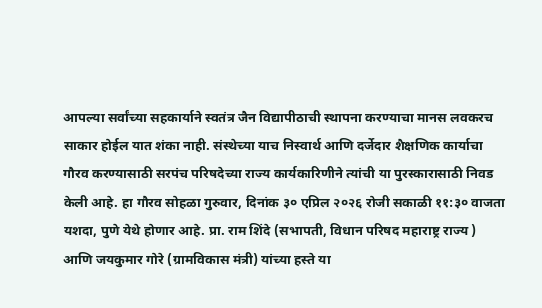आपल्या सर्वांच्या सहकार्याने स्वतंत्र जैन विद्यापीठाची स्थापना करण्याचा मानस लवकरच साकार होईल यात शंका नाही. संस्थेच्या याच निस्वार्थ आणि दर्जेदार शैक्षणिक कार्याचा गौरव करण्यासाठी सरपंच परिषदेच्या राज्य कार्यकारिणीने त्यांची या पुरस्कारासाठी निवड केली आहे. हा गौरव सोहळा गुरुवार, दिनांक ३० एप्रिल २०२६ रोजी सकाळी ११:३० वाजता यशदा, पुणे येथे होणार आहे. प्रा. राम शिंदे (सभापती, विधान परिषद महाराष्ट्र राज्य ) आणि जयकुमार गोरे (ग्रामविकास मंत्री) यांच्या हस्ते या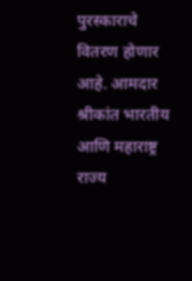पुरस्काराचे वितरण होणार आहे. आमदार श्रीकांत भारतीय आणि महाराष्ट्र राज्य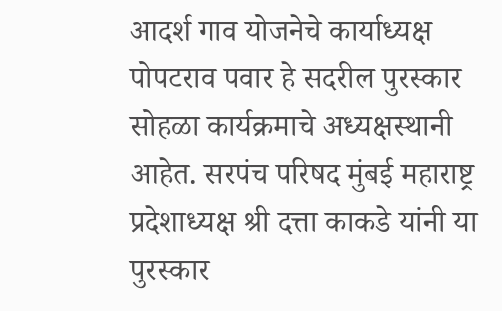आदर्श गाव योजनेचे कार्याध्यक्ष पोपटराव पवार हे सदरील पुरस्कार सोहळा कार्यक्रमाचे अध्यक्षस्थानी आहेत. सरपंच परिषद मुंबई महाराष्ट्र प्रदेशाध्यक्ष श्री दत्ता काकडे यांनी या पुरस्कार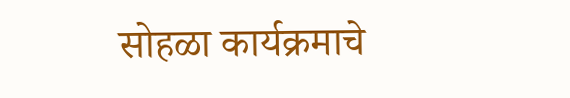सोहळा कार्यक्रमाचे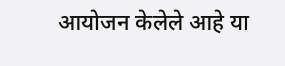आयोजन केलेले आहे या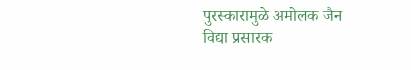पुरस्कारामुळे अमोलक जैन विद्या प्रसारक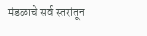मंडळाचे सर्व स्तरांतून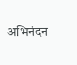अभिनंदन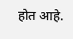होत आहे.